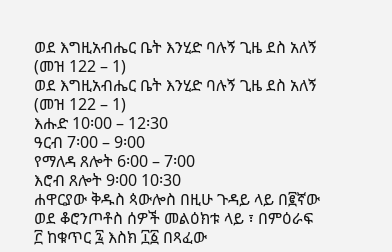ወደ እግዚአብሔር ቤት እንሂድ ባሉኝ ጊዜ ደስ አለኝ (መዝ 122 – 1)
ወደ እግዚአብሔር ቤት እንሂድ ባሉኝ ጊዜ ደስ አለኝ (መዝ 122 – 1)
እሑድ 10፡00 – 12፡30
ዓርብ 7፡00 – 9፡00
የማለዳ ጸሎት 6፡00 – 7፡00
እሮብ ጸሎት 9፡00 10፡30
ሐዋርያው ቅዱስ ጳውሎስ በዚሁ ጉዳይ ላይ በ፪ኛው ወደ ቆሮንጦቶስ ሰዎች መልዕክቱ ላይ ፣ በምዕራፍ ፫ ከቁጥር ፯ እስክ ፲፩ በጻፈው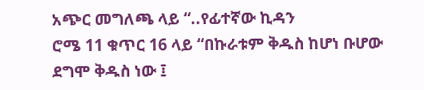አጭር መግለጫ ላይ “..የፊተኛው ኪዳን
ሮሜ 11 ቁጥር 16 ላይ “በኩራቱም ቅዱስ ከሆነ ቡሆው ደግሞ ቅዱስ ነው ፤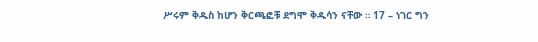ሥሩም ቅዱስ ከሆን ቅርጫፎቹ ደግሞ ቅዱሳን ናቸው ። 17 – ነገር ግን